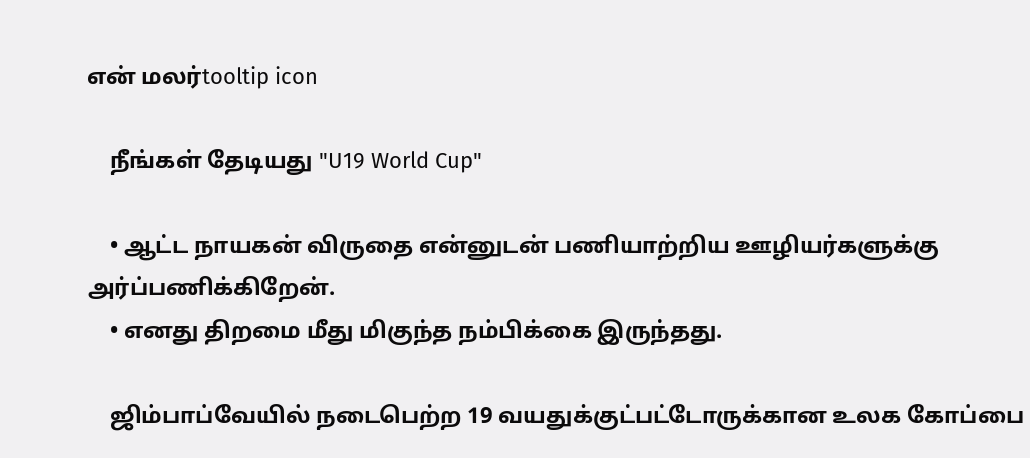என் மலர்tooltip icon

    நீங்கள் தேடியது "U19 World Cup"

    • ஆட்ட நாயகன் விருதை என்னுடன் பணியாற்றிய ஊழியர்களுக்கு அர்ப்பணிக்கிறேன்.
    • எனது திறமை மீது மிகுந்த நம்பிக்கை இருந்தது.

    ஜிம்பாப்வேயில் நடைபெற்ற 19 வயதுக்குட்பட்டோருக்கான உலக கோப்பை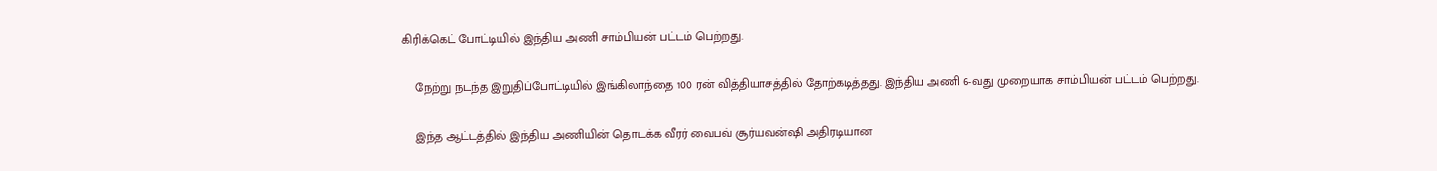கிரிக்கெட் போட்டியில் இந்திய அணி சாம்பியன் பட்டம் பெற்றது.

    நேற்று நடந்த இறுதிப்போட்டியில் இங்கிலாந்தை 100 ரன் வித்தியாசத்தில் தோற்கடித்தது. இந்திய அணி 6-வது முறையாக சாம்பியன் பட்டம் பெற்றது.

    இந்த ஆட்டத்தில் இந்திய அணியின் தொடக்க வீரர் வைபவ் சூர்யவன்ஷி அதிரடியான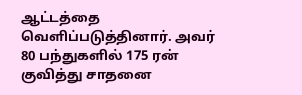ஆட்டத்தை வெளிப்படுத்தினார். அவர் 80 பந்துகளில் 175 ரன் குவித்து சாதனை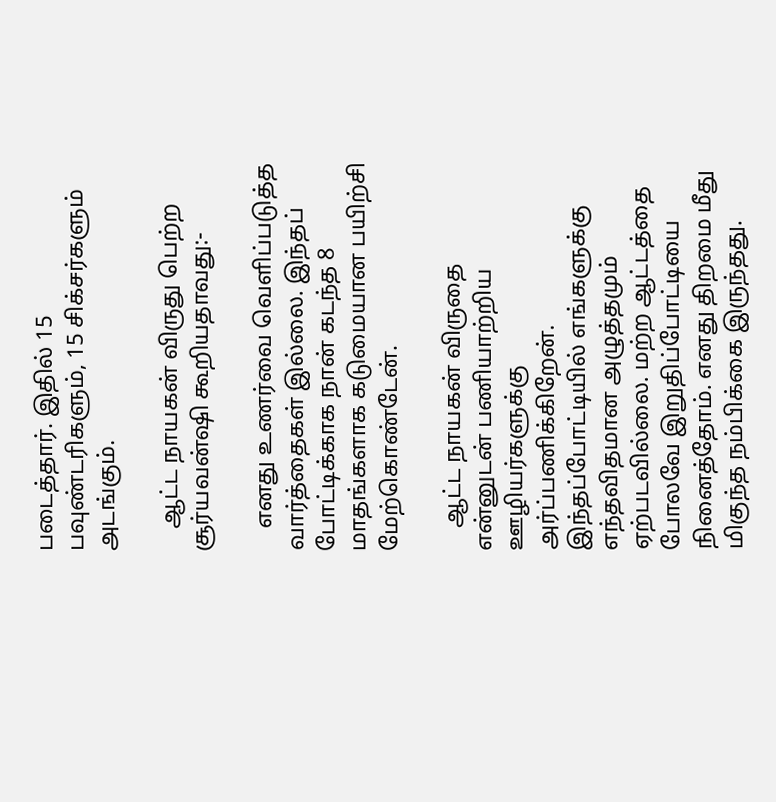படைத்தார். இதில் 15 பவுண்டரிகளும், 15 சிக்சர்களும் அடங்கும்.

    ஆட்ட நாயகன் விருது பெற்ற சூர்யவன்ஷி கூறியதாவது:-

    எனது உணர்வை வெளிப்படுத்த வார்த்தைகள் இல்லை. இந்தப் போட்டிக்காக நான் கடந்த 8 மாதங்களாக கடுமையான பயிற்சி மேற்கொண்டேன்.

    ஆட்ட நாயகன் விருதை என்னுடன் பணியாற்றிய ஊழியர்களுக்கு அர்ப்பணிக்கிறேன். இந்தப்போட்டியில் எங்களுக்கு எந்தவிதமான அழுத்தமும் ஏற்படவில்லை. மற்ற ஆட்டத்தை போலவே இறுதிப்போட்டியை நினைத்தோம். எனது திறமை மீது மிகுந்த நம்பிக்கை இருந்தது.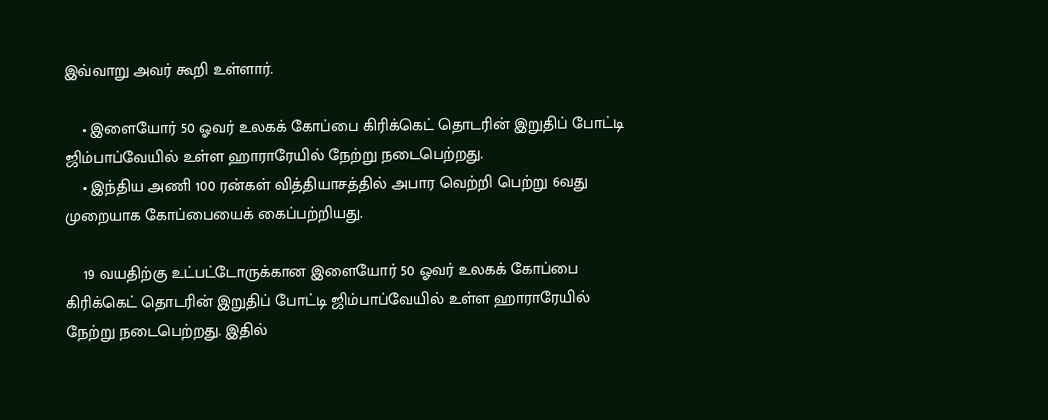இவ்வாறு அவர் கூறி உள்ளார்.

    • இளையோர் 50 ஓவர் உலகக் கோப்பை கிரிக்கெட் தொடரின் இறுதிப் போட்டி ஜிம்பாப்வேயில் உள்ள ஹாராரேயில் நேற்று நடைபெற்றது.
    • இந்திய அணி 100 ரன்கள் வித்தியாசத்தில் அபார வெற்றி பெற்று 6வது முறையாக கோப்பையைக் கைப்பற்றியது.

    19 வயதிற்கு உட்பட்டோருக்கான இளையோர் 50 ஓவர் உலகக் கோப்பை கிரிக்கெட் தொடரின் இறுதிப் போட்டி ஜிம்பாப்வேயில் உள்ள ஹாராரேயில் நேற்று நடைபெற்றது. இதில்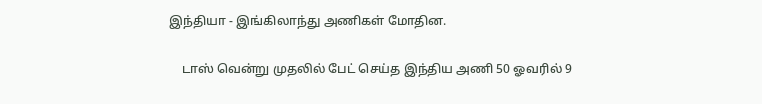இந்தியா - இங்கிலாந்து அணிகள் மோதின.

    டாஸ் வென்று முதலில் பேட் செய்த இந்திய அணி 50 ஓவரில் 9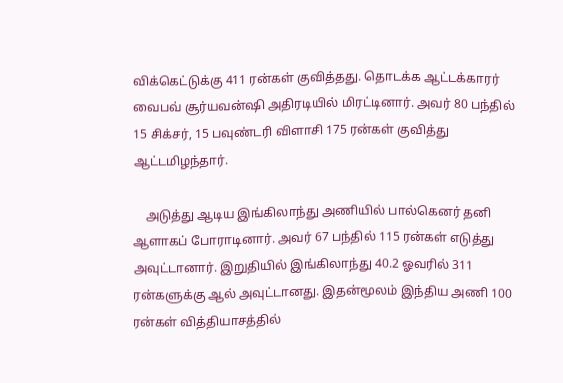விக்கெட்டுக்கு 411 ரன்கள் குவித்தது. தொடக்க ஆட்டக்காரர் வைபவ் சூர்யவன்ஷி அதிரடியில் மிரட்டினார். அவர் 80 பந்தில் 15 சிக்சர், 15 பவுண்டரி விளாசி 175 ரன்கள் குவித்து ஆட்டமிழந்தார்.

    அடுத்து ஆடிய இங்கிலாந்து அணியில் பால்கெனர் தனி ஆளாகப் போராடினார். அவர் 67 பந்தில் 115 ரன்கள் எடுத்து அவுட்டானார். இறுதியில் இங்கிலாந்து 40.2 ஓவரில் 311 ரன்களுக்கு ஆல் அவுட்டானது. இதன்மூலம் இந்திய அணி 100 ரன்கள் வித்தியாசத்தில்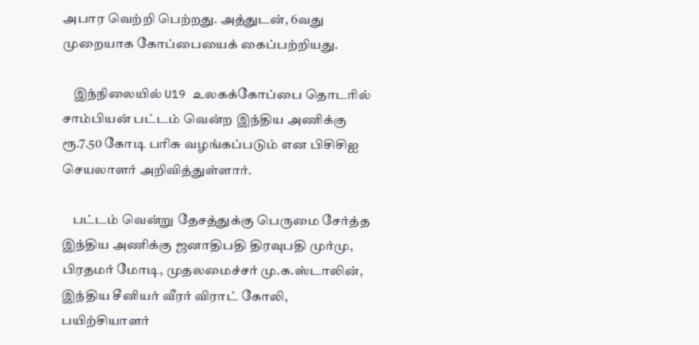அபார வெற்றி பெற்றது. அத்துடன், 6வது முறையாக கோப்பையைக் கைப்பற்றியது.

    இந்நிலையில் U19 உலகக்கோப்பை தொடரில் சாம்பியன் பட்டம் வென்ற இந்திய அணிக்கு ரூ.7.50 கோடி பரிசு வழங்கப்படும் என பிசிசிஐ செயலாளர் அறிவித்துள்ளார்.

    பட்டம் வென்று தேசத்துக்கு பெருமை சேர்த்த இந்திய அணிக்கு ஜனாதிபதி திரவுபதி முர்மு, பிரதமர் மோடி, முதலமைச்சர் மு.க.ஸ்டாலின், இந்திய சீனியர் வீரர் விராட் கோலி, பயிற்சியாளர்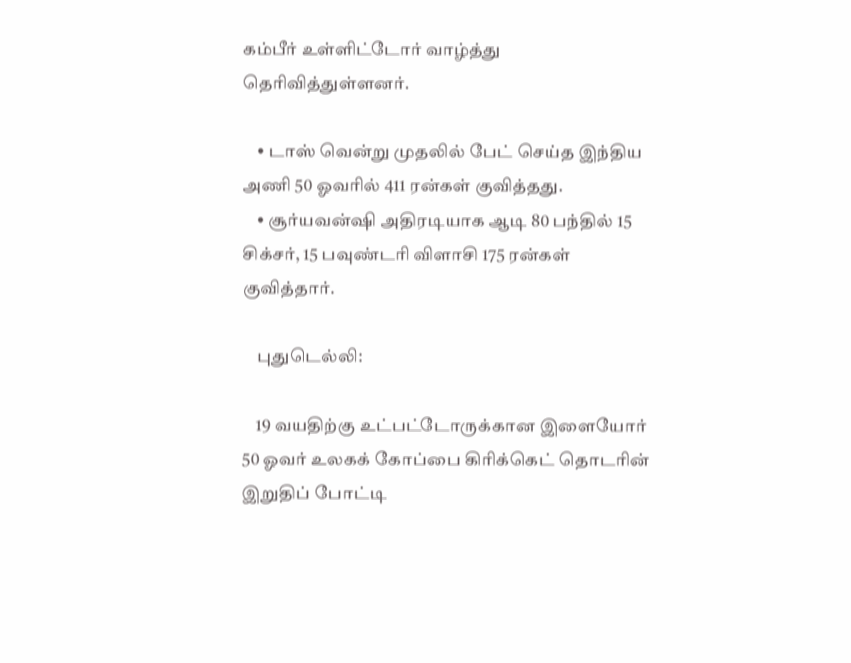கம்பீர் உள்ளிட்டோர் வாழ்த்து தெரிவித்துள்ளனர்.

    • டாஸ் வென்று முதலில் பேட் செய்த இந்திய அணி 50 ஓவரில் 411 ரன்கள் குவித்தது.
    • சூர்யவன்ஷி அதிரடியாக ஆடி 80 பந்தில் 15 சிக்சர், 15 பவுண்டரி விளாசி 175 ரன்கள் குவித்தார்.

    புதுடெல்லி:

    19 வயதிற்கு உட்பட்டோருக்கான இளையோர் 50 ஓவர் உலகக் கோப்பை கிரிக்கெட் தொடரின் இறுதிப் போட்டி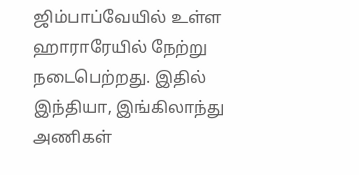ஜிம்பாப்வேயில் உள்ள ஹாராரேயில் நேற்று நடைபெற்றது. இதில் இந்தியா, இங்கிலாந்து அணிகள்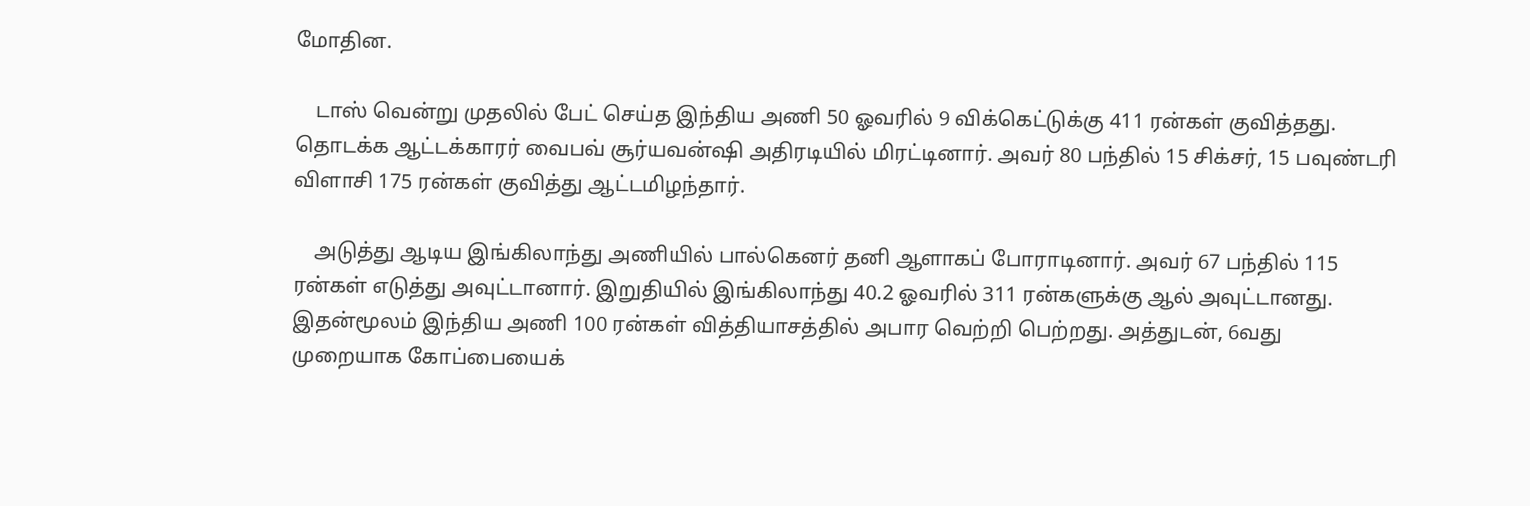மோதின.

    டாஸ் வென்று முதலில் பேட் செய்த இந்திய அணி 50 ஓவரில் 9 விக்கெட்டுக்கு 411 ரன்கள் குவித்தது. தொடக்க ஆட்டக்காரர் வைபவ் சூர்யவன்ஷி அதிரடியில் மிரட்டினார். அவர் 80 பந்தில் 15 சிக்சர், 15 பவுண்டரி விளாசி 175 ரன்கள் குவித்து ஆட்டமிழந்தார்.

    அடுத்து ஆடிய இங்கிலாந்து அணியில் பால்கெனர் தனி ஆளாகப் போராடினார். அவர் 67 பந்தில் 115 ரன்கள் எடுத்து அவுட்டானார். இறுதியில் இங்கிலாந்து 40.2 ஓவரில் 311 ரன்களுக்கு ஆல் அவுட்டானது. இதன்மூலம் இந்திய அணி 100 ரன்கள் வித்தியாசத்தில் அபார வெற்றி பெற்றது. அத்துடன், 6வது முறையாக கோப்பையைக்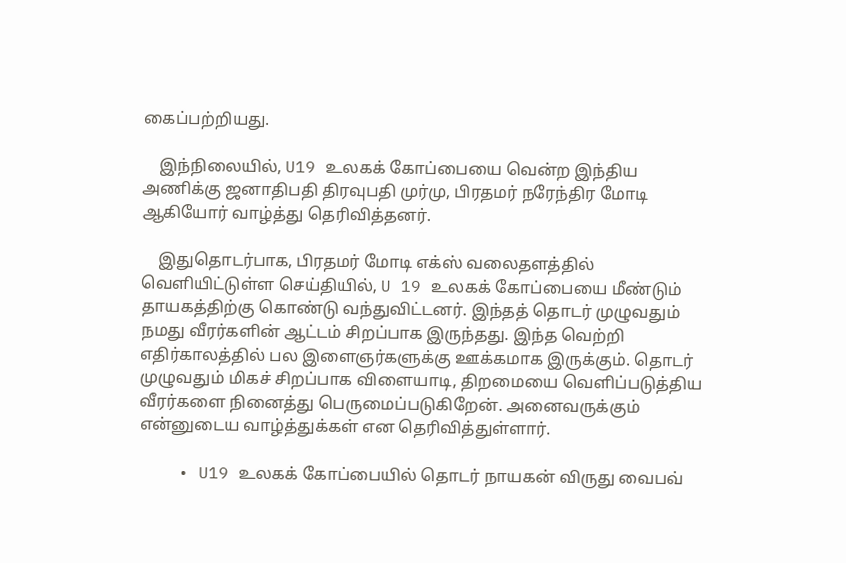கைப்பற்றியது.

    இந்நிலையில், U19 உலகக் கோப்பையை வென்ற இந்திய அணிக்கு ஜனாதிபதி திரவுபதி முர்மு, பிரதமர் நரேந்திர மோடி ஆகியோர் வாழ்த்து தெரிவித்தனர்.

    இதுதொடர்பாக, பிரதமர் மோடி எக்ஸ் வலைதளத்தில் வெளியிட்டுள்ள செய்தியில், U 19 உலகக் கோப்பையை மீண்டும் தாயகத்திற்கு கொண்டு வந்துவிட்டனர். இந்தத் தொடர் முழுவதும் நமது வீரர்களின் ஆட்டம் சிறப்பாக இருந்தது. இந்த வெற்றி எதிர்காலத்தில் பல இளைஞர்களுக்கு ஊக்கமாக இருக்கும். தொடர் முழுவதும் மிகச் சிறப்பாக விளையாடி, திறமையை வெளிப்படுத்திய வீரர்களை நினைத்து பெருமைப்படுகிறேன். அனைவருக்கும் என்னுடைய வாழ்த்துக்கள் என தெரிவித்துள்ளார்.

    • U19 உலகக் கோப்பையில் தொடர் நாயகன் விருது வைபவ்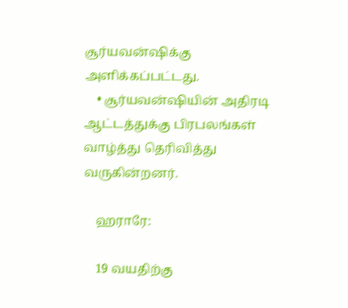சூர்யவன்ஷிக்கு அளிக்கப்பட்டது.
    • சூர்யவன்ஷியின் அதிரடி ஆட்டத்துக்கு பிரபலங்கள் வாழ்த்து தெரிவித்து வருகின்றனர்.

    ஹராரே:

    19 வயதிற்கு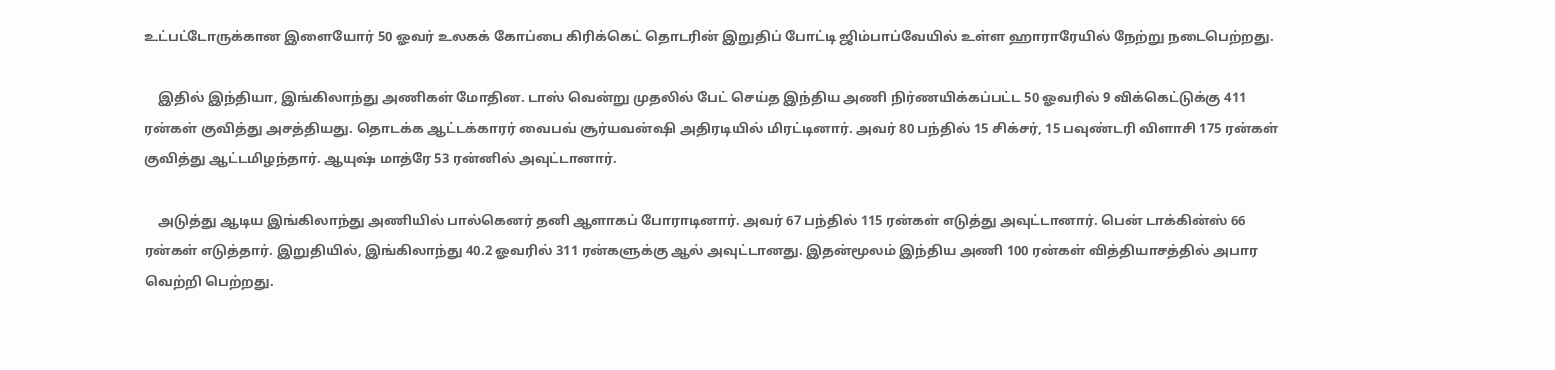உட்பட்டோருக்கான இளையோர் 50 ஓவர் உலகக் கோப்பை கிரிக்கெட் தொடரின் இறுதிப் போட்டி ஜிம்பாப்வேயில் உள்ள ஹாராரேயில் நேற்று நடைபெற்றது.

    இதில் இந்தியா, இங்கிலாந்து அணிகள் மோதின. டாஸ் வென்று முதலில் பேட் செய்த இந்திய அணி நிர்ணயிக்கப்பட்ட 50 ஓவரில் 9 விக்கெட்டுக்கு 411 ரன்கள் குவித்து அசத்தியது. தொடக்க ஆட்டக்காரர் வைபவ் சூர்யவன்ஷி அதிரடியில் மிரட்டினார். அவர் 80 பந்தில் 15 சிக்சர், 15 பவுண்டரி விளாசி 175 ரன்கள் குவித்து ஆட்டமிழந்தார். ஆயுஷ் மாத்ரே 53 ரன்னில் அவுட்டானார்.

    அடுத்து ஆடிய இங்கிலாந்து அணியில் பால்கெனர் தனி ஆளாகப் போராடினார். அவர் 67 பந்தில் 115 ரன்கள் எடுத்து அவுட்டானார். பென் டாக்கின்ஸ் 66 ரன்கள் எடுத்தார். இறுதியில், இங்கிலாந்து 40.2 ஓவரில் 311 ரன்களுக்கு ஆல் அவுட்டானது. இதன்மூலம் இந்திய அணி 100 ரன்கள் வித்தியாசத்தில் அபார வெற்றி பெற்றது.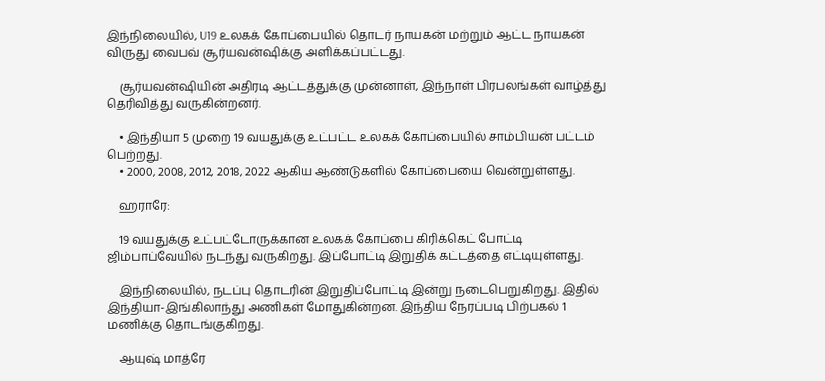இந்நிலையில், U19 உலகக் கோப்பையில் தொடர் நாயகன் மற்றும் ஆட்ட நாயகன் விருது வைபவ் சூர்யவன்ஷிக்கு அளிக்கப்பட்டது.

    சூர்யவன்ஷியின் அதிரடி ஆட்டத்துக்கு முன்னாள், இந்நாள் பிரபலங்கள் வாழ்த்து தெரிவித்து வருகின்றனர்.

    • இந்தியா 5 முறை 19 வயதுக்கு உட்பட்ட உலகக் கோப்பையில் சாம்பியன் பட்டம் பெற்றது.
    • 2000, 2008, 2012, 2018, 2022 ஆகிய ஆண்டுகளில் கோப்பையை வென்றுள்ளது.

    ஹராரே:

    19 வயதுக்கு உட்பட்டோருக்கான உலகக் கோப்பை கிரிக்கெட் போட்டி ஜிம்பாப்வேயில் நடந்து வருகிறது. இப்போட்டி இறுதிக் கட்டத்தை எட்டியுள்ளது.

    இந்நிலையில், நடப்பு தொடரின் இறுதிப்போட்டி இன்று நடைபெறுகிறது. இதில் இந்தியா-இங்கிலாந்து அணிகள் மோதுகின்றன. இந்திய நேரப்படி பிற்பகல் 1 மணிக்கு தொடங்குகிறது.

    ஆயுஷ் மாத்ரே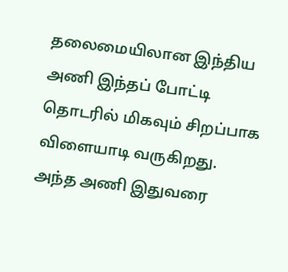தலைமையிலான இந்திய அணி இந்தப் போட்டி தொடரில் மிகவும் சிறப்பாக விளையாடி வருகிறது. அந்த அணி இதுவரை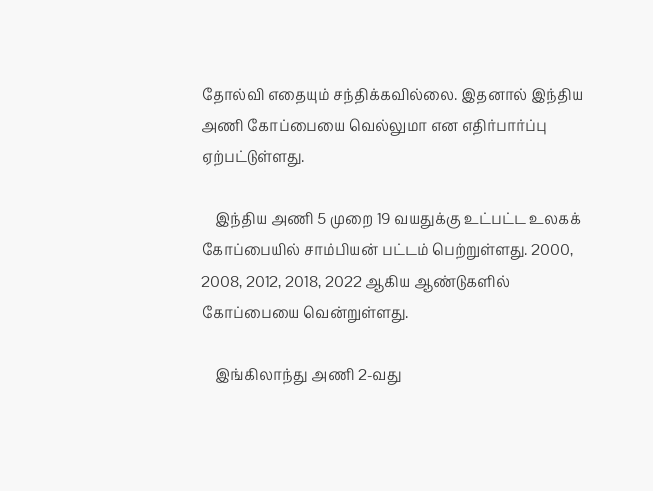தோல்வி எதையும் சந்திக்கவில்லை. இதனால் இந்திய அணி கோப்பையை வெல்லுமா என எதிர்பார்ப்பு ஏற்பட்டுள்ளது.

    இந்திய அணி 5 முறை 19 வயதுக்கு உட்பட்ட உலகக் கோப்பையில் சாம்பியன் பட்டம் பெற்றுள்ளது. 2000, 2008, 2012, 2018, 2022 ஆகிய ஆண்டுகளில் கோப்பையை வென்றுள்ளது.

    இங்கிலாந்து அணி 2-வது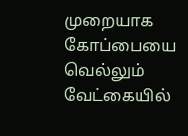முறையாக கோப்பையை வெல்லும் வேட்கையில்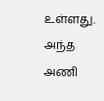உள்ளது. அந்த அணி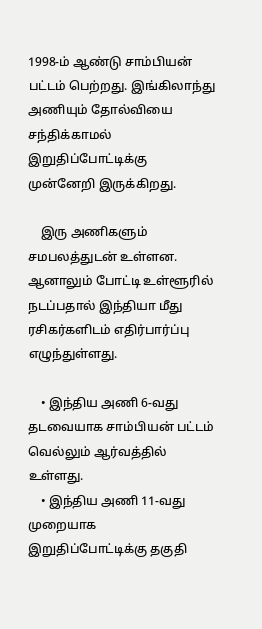1998-ம் ஆண்டு சாம்பியன் பட்டம் பெற்றது. இங்கிலாந்து அணியும் தோல்வியை சந்திக்காமல் இறுதிப்போட்டிக்கு முன்னேறி இருக்கிறது.

    இரு அணிகளும் சமபலத்துடன் உள்ளன. ஆனாலும் போட்டி உள்ளூரில் நடப்பதால் இந்தியா மீது ரசிகர்களிடம் எதிர்பார்ப்பு எழுந்துள்ளது.

    • இந்திய அணி 6-வது தடவையாக சாம்பியன் பட்டம் வெல்லும் ஆர்வத்தில் உள்ளது.
    • இந்திய அணி 11-வது முறையாக இறுதிப்போட்டிக்கு தகுதி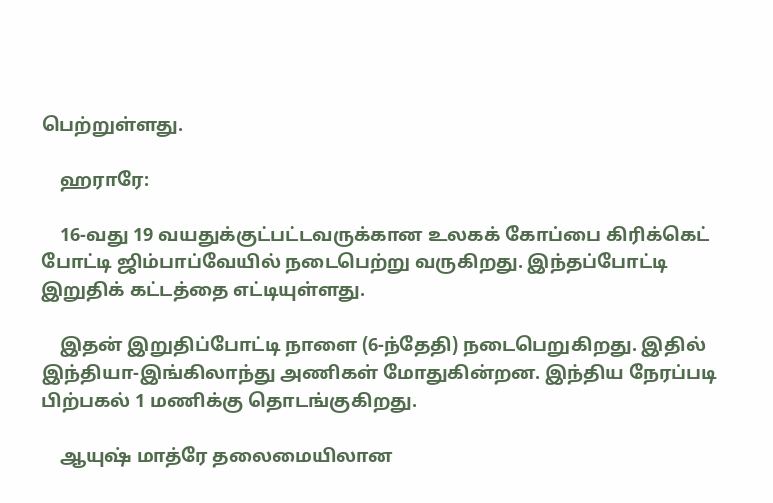பெற்றுள்ளது.

    ஹராரே:

    16-வது 19 வயதுக்குட்பட்டவருக்கான உலகக் கோப்பை கிரிக்கெட் போட்டி ஜிம்பாப்வேயில் நடைபெற்று வருகிறது. இந்தப்போட்டி இறுதிக் கட்டத்தை எட்டியுள்ளது.

    இதன் இறுதிப்போட்டி நாளை (6-ந்தேதி) நடைபெறுகிறது. இதில் இந்தியா-இங்கிலாந்து அணிகள் மோதுகின்றன. இந்திய நேரப்படி பிற்பகல் 1 மணிக்கு தொடங்குகிறது.

    ஆயுஷ் மாத்ரே தலைமையிலான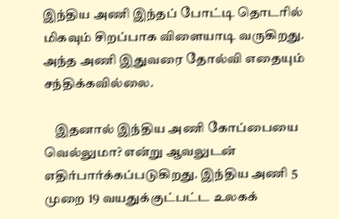இந்திய அணி இந்தப் போட்டி தொடரில் மிகவும் சிறப்பாக விளையாடி வருகிறது. அந்த அணி இதுவரை தோல்வி எதையும் சந்திக்கவில்லை.

    இதனால் இந்திய அணி கோப்பையை வெல்லுமா? என்று ஆவலுடன் எதிர்பார்க்கப்படுகிறது. இந்திய அணி 5 முறை 19 வயதுக்குட்பட்ட உலகக்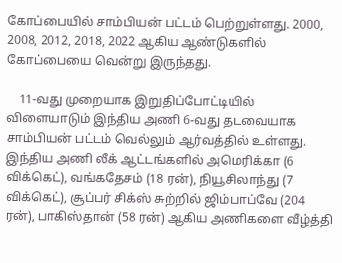கோப்பையில் சாம்பியன் பட்டம் பெற்றுள்ளது. 2000, 2008, 2012, 2018, 2022 ஆகிய ஆண்டுகளில் கோப்பையை வென்று இருந்தது.

    11-வது முறையாக இறுதிப்போட்டியில் விளையாடும் இந்திய அணி 6-வது தடவையாக சாம்பியன் பட்டம் வெல்லும் ஆர்வத்தில் உள்ளது. இந்திய அணி லீக் ஆட்டங்களில் அமெரிக்கா (6 விக்கெட்), வங்கதேசம் (18 ரன்), நியூசிலாந்து (7 விக்கெட்), சூப்பர் சிக்ஸ் சுற்றில் ஜிம்பாப்வே (204 ரன்), பாகிஸ்தான் (58 ரன்) ஆகிய அணிகளை வீழ்த்தி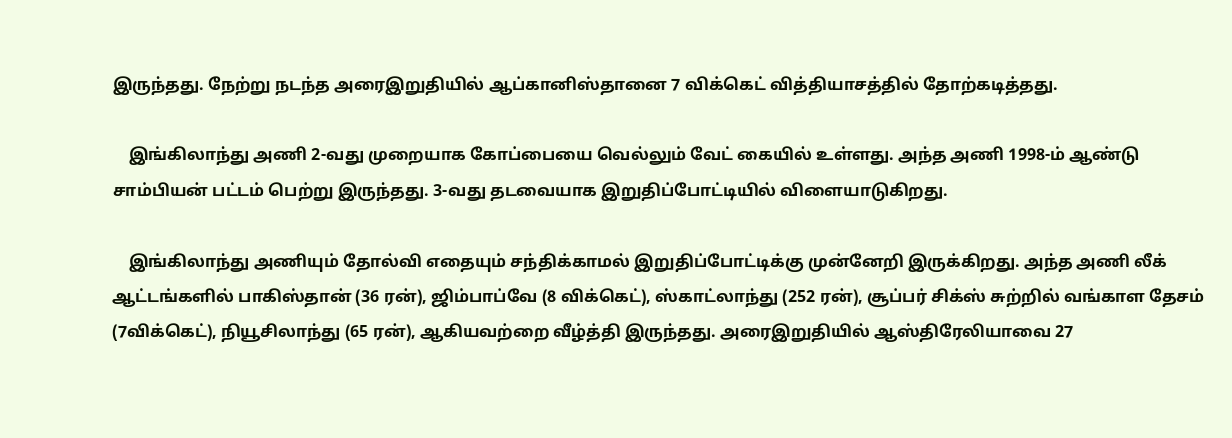இருந்தது. நேற்று நடந்த அரைஇறுதியில் ஆப்கானிஸ்தானை 7 விக்கெட் வித்தியாசத்தில் தோற்கடித்தது.

    இங்கிலாந்து அணி 2-வது முறையாக கோப்பையை வெல்லும் வேட் கையில் உள்ளது. அந்த அணி 1998-ம் ஆண்டு சாம்பியன் பட்டம் பெற்று இருந்தது. 3-வது தடவையாக இறுதிப்போட்டியில் விளையாடுகிறது.

    இங்கிலாந்து அணியும் தோல்வி எதையும் சந்திக்காமல் இறுதிப்போட்டிக்கு முன்னேறி இருக்கிறது. அந்த அணி லீக் ஆட்டங்களில் பாகிஸ்தான் (36 ரன்), ஜிம்பாப்வே (8 விக்கெட்), ஸ்காட்லாந்து (252 ரன்), சூப்பர் சிக்ஸ் சுற்றில் வங்காள தேசம் (7விக்கெட்), நியூசிலாந்து (65 ரன்), ஆகியவற்றை வீழ்த்தி இருந்தது. அரைஇறுதியில் ஆஸ்திரேலியாவை 27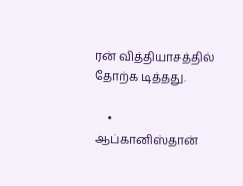ரன் வித்தியாசத்தில் தோற்க டித்தது.

    • ஆப்கானிஸ்தான்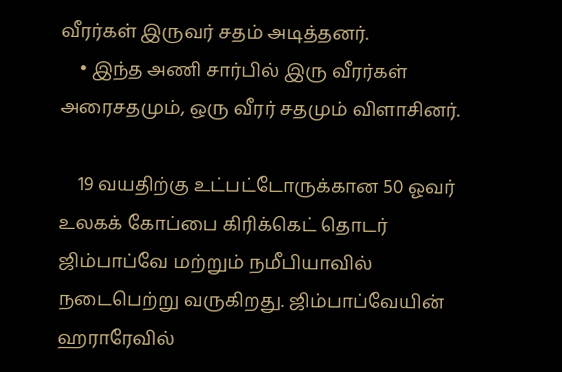வீரர்கள் இருவர் சதம் அடித்தனர்.
    • இந்த அணி சார்பில் இரு வீரர்கள் அரைசதமும், ஒரு வீரர் சதமும் விளாசினர்.

    19 வயதிற்கு உட்பட்டோருக்கான 50 ஓவர் உலகக் கோப்பை கிரிக்கெட் தொடர் ஜிம்பாப்வே மற்றும் நமீபியாவில் நடைபெற்று வருகிறது. ஜிம்பாப்வேயின் ஹராரேவில்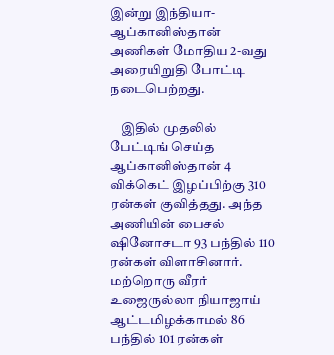இன்று இந்தியா- ஆப்கானிஸ்தான் அணிகள் மோதிய 2-வது அரையிறுதி போட்டி நடைபெற்றது.

    இதில் முதலில் பேட்டிங் செய்த ஆப்கானிஸ்தான் 4 விக்கெட் இழப்பிற்கு 310 ரன்கள் குவித்தது. அந்த அணியின் பைசல் ஷினோசடா 93 பந்தில் 110 ரன்கள் விளாசினார். மற்றொரு வீரர் உஜைருல்லா நியாஜாய் ஆட்டமிழக்காமல் 86 பந்தில் 101 ரன்கள்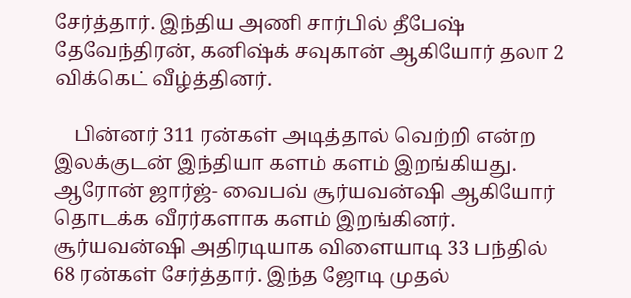சேர்த்தார். இந்திய அணி சார்பில் தீபேஷ் தேவேந்திரன், கனிஷ்க் சவுகான் ஆகியோர் தலா 2 விக்கெட் வீழ்த்தினர்.

    பின்னர் 311 ரன்கள் அடித்தால் வெற்றி என்ற இலக்குடன் இந்தியா களம் களம் இறங்கியது. ஆரோன் ஜார்ஜ்- வைபவ் சூர்யவன்ஷி ஆகியோர் தொடக்க வீரர்களாக களம் இறங்கினர். சூர்யவன்ஷி அதிரடியாக விளையாடி 33 பந்தில் 68 ரன்கள் சேர்த்தார். இந்த ஜோடி முதல்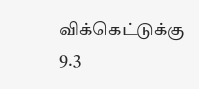விக்கெட்டுக்கு 9.3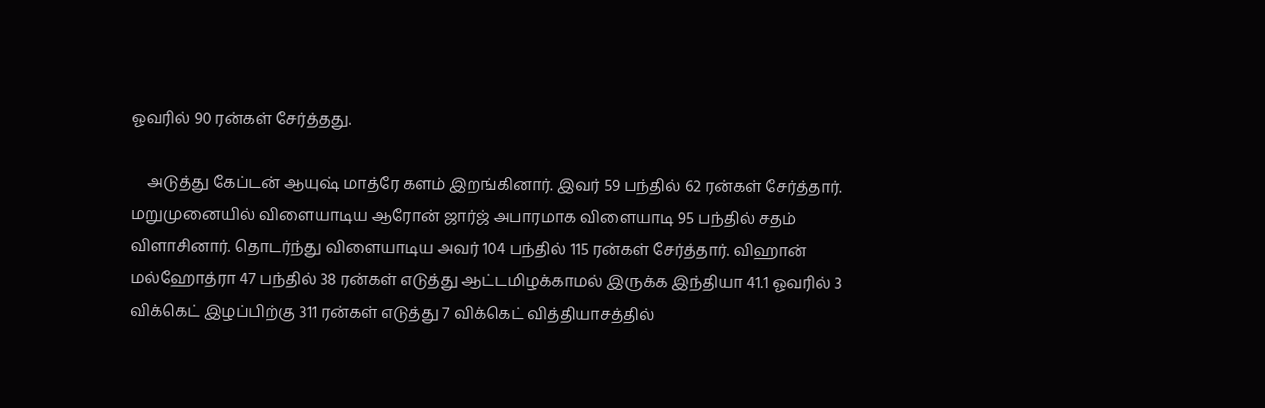ஓவரில் 90 ரன்கள் சேர்த்தது.

    அடுத்து கேப்டன் ஆயுஷ் மாத்ரே களம் இறங்கினார். இவர் 59 பந்தில் 62 ரன்கள் சேர்த்தார். மறுமுனையில் விளையாடிய ஆரோன் ஜார்ஜ் அபாரமாக விளையாடி 95 பந்தில் சதம் விளாசினார். தொடர்ந்து விளையாடிய அவர் 104 பந்தில் 115 ரன்கள் சேர்த்தார். விஹான் மல்ஹோத்ரா 47 பந்தில் 38 ரன்கள் எடுத்து ஆட்டமிழக்காமல் இருக்க இந்தியா 41.1 ஓவரில் 3 விக்கெட் இழப்பிற்கு 311 ரன்கள் எடுத்து 7 விக்கெட் வித்தியாசத்தில்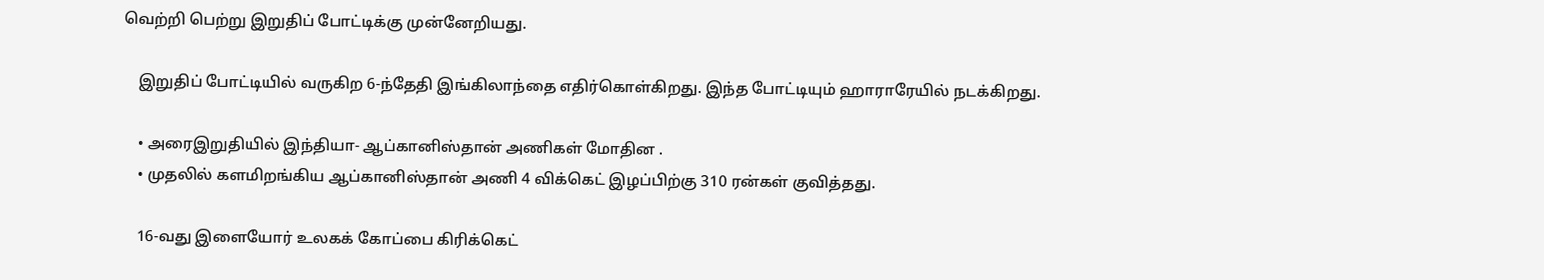வெற்றி பெற்று இறுதிப் போட்டிக்கு முன்னேறியது.

    இறுதிப் போட்டியில் வருகிற 6-ந்தேதி இங்கிலாந்தை எதிர்கொள்கிறது. இந்த போட்டியும் ஹாராரேயில் நடக்கிறது.

    • அரைஇறுதியில் இந்தியா- ஆப்கானிஸ்தான் அணிகள் மோதின .
    • முதலில் களமிறங்கிய ஆப்கானிஸ்தான் அணி 4 விக்கெட் இழப்பிற்கு 310 ரன்கள் குவித்தது.

    16-வது இளையோர் உலகக் கோப்பை கிரிக்கெட்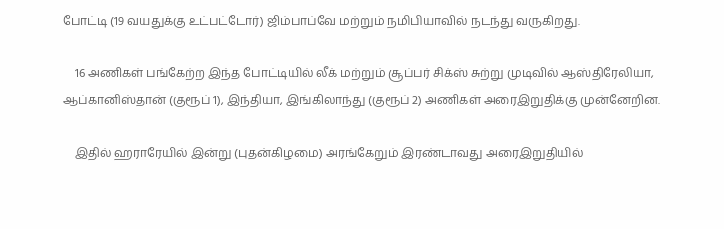போட்டி (19 வயதுக்கு உட்பட்டோர்) ஜிம்பாப்வே மற்றும் நமிபியாவில் நடந்து வருகிறது.

    16 அணிகள் பங்கேற்ற இந்த போட்டியில் லீக் மற்றும் சூப்பர் சிக்ஸ் சுற்று முடிவில் ஆஸ்திரேலியா, ஆப்கானிஸ்தான் (குரூப் 1), இந்தியா, இங்கிலாந்து (குரூப் 2) அணிகள் அரைஇறுதிக்கு முன்னேறின.

    இதில் ஹராரேயில் இன்று (புதன்கிழமை) அரங்கேறும் இரண்டாவது அரைஇறுதியில்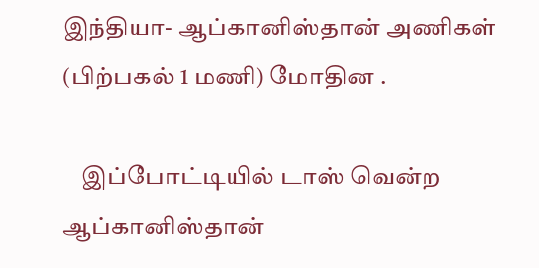இந்தியா- ஆப்கானிஸ்தான் அணிகள் (பிற்பகல் 1 மணி) மோதின .

    இப்போட்டியில் டாஸ் வென்ற ஆப்கானிஸ்தான்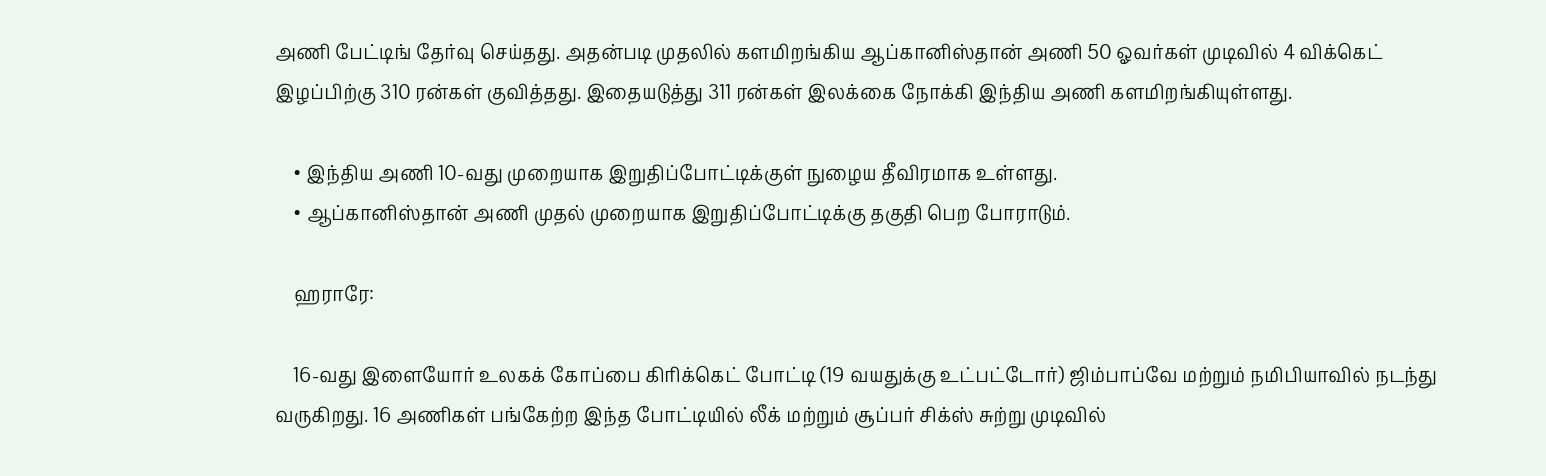அணி பேட்டிங் தேர்வு செய்தது. அதன்படி முதலில் களமிறங்கிய ஆப்கானிஸ்தான் அணி 50 ஓவர்கள் முடிவில் 4 விக்கெட் இழப்பிற்கு 310 ரன்கள் குவித்தது. இதையடுத்து 311 ரன்கள் இலக்கை நோக்கி இந்திய அணி களமிறங்கியுள்ளது.

    • இந்திய அணி 10-வது முறையாக இறுதிப்போட்டிக்குள் நுழைய தீவிரமாக உள்ளது.
    • ஆப்கானிஸ்தான் அணி முதல் முறையாக இறுதிப்போட்டிக்கு தகுதி பெற போராடும்.

    ஹராரே:

    16-வது இளையோர் உலகக் கோப்பை கிரிக்கெட் போட்டி (19 வயதுக்கு உட்பட்டோர்) ஜிம்பாப்வே மற்றும் நமிபியாவில் நடந்து வருகிறது. 16 அணிகள் பங்கேற்ற இந்த போட்டியில் லீக் மற்றும் சூப்பர் சிக்ஸ் சுற்று முடிவில்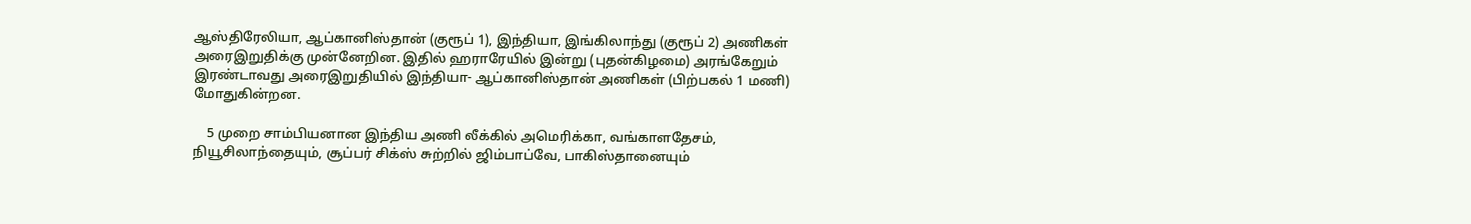ஆஸ்திரேலியா, ஆப்கானிஸ்தான் (குரூப் 1), இந்தியா, இங்கிலாந்து (குரூப் 2) அணிகள் அரைஇறுதிக்கு முன்னேறின. இதில் ஹராரேயில் இன்று (புதன்கிழமை) அரங்கேறும் இரண்டாவது அரைஇறுதியில் இந்தியா- ஆப்கானிஸ்தான் அணிகள் (பிற்பகல் 1 மணி) மோதுகின்றன.

    5 முறை சாம்பியனான இந்திய அணி லீக்கில் அமெரிக்கா, வங்காளதேசம், நியூசிலாந்தையும், சூப்பர் சிக்ஸ் சுற்றில் ஜிம்பாப்வே, பாகிஸ்தானையும்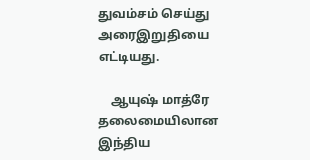துவம்சம் செய்து அரைஇறுதியை எட்டியது.

    ஆயுஷ் மாத்ரே தலைமையிலான இந்திய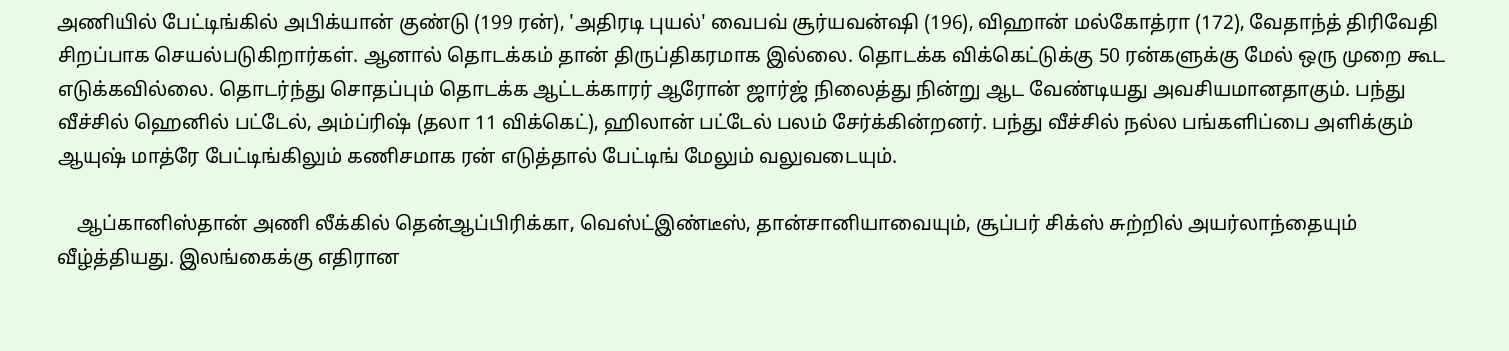அணியில் பேட்டிங்கில் அபிக்யான் குண்டு (199 ரன்), 'அதிரடி புயல்' வைபவ் சூர்யவன்ஷி (196), விஹான் மல்கோத்ரா (172), வேதாந்த் திரிவேதி சிறப்பாக செயல்படுகிறார்கள். ஆனால் தொடக்கம் தான் திருப்திகரமாக இல்லை. தொடக்க விக்கெட்டுக்கு 50 ரன்களுக்கு மேல் ஒரு முறை கூட எடுக்கவில்லை. தொடர்ந்து சொதப்பும் தொடக்க ஆட்டக்காரர் ஆரோன் ஜார்ஜ் நிலைத்து நின்று ஆட வேண்டியது அவசியமானதாகும். பந்து வீச்சில் ஹெனில் பட்டேல், அம்ப்ரிஷ் (தலா 11 விக்கெட்), ஹிலான் பட்டேல் பலம் சேர்க்கின்றனர். பந்து வீச்சில் நல்ல பங்களிப்பை அளிக்கும் ஆயுஷ் மாத்ரே பேட்டிங்கிலும் கணிசமாக ரன் எடுத்தால் பேட்டிங் மேலும் வலுவடையும்.

    ஆப்கானிஸ்தான் அணி லீக்கில் தென்ஆப்பிரிக்கா, வெஸ்ட்இண்டீஸ், தான்சானியாவையும், சூப்பர் சிக்ஸ் சுற்றில் அயர்லாந்தையும் வீழ்த்தியது. இலங்கைக்கு எதிரான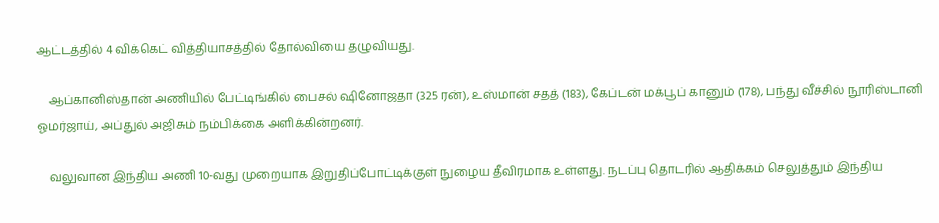ஆட்டத்தில் 4 விக்கெட் வித்தியாசத்தில் தோல்வியை தழுவியது.

    ஆப்கானிஸ்தான் அணியில் பேட்டிங்கில் பைசல் ஷினோஜதா (325 ரன்), உஸ்மான் சதத் (183), கேப்டன் மக்பூப் கானும் (178), பந்து வீச்சில் நூரிஸ்டானி ஓமர்ஜாய், அப்துல் அஜிசும் நம்பிக்கை அளிக்கின்றனர்.

    வலுவான இந்திய அணி 10-வது முறையாக இறுதிப்போட்டிக்குள் நுழைய தீவிரமாக உள்ளது. நடப்பு தொடரில் ஆதிக்கம் செலுத்தும் இந்திய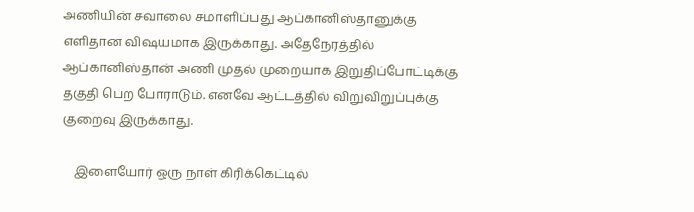அணியின் சவாலை சமாளிப்பது ஆப்கானிஸ்தானுக்கு எளிதான விஷயமாக இருக்காது. அதேநேரத்தில் ஆப்கானிஸ்தான் அணி முதல் முறையாக இறுதிப்போட்டிக்கு தகுதி பெற போராடும். எனவே ஆட்டத்தில் விறுவிறுப்புக்கு குறைவு இருக்காது.

    இளையோர் ஒரு நாள் கிரிக்கெட்டில்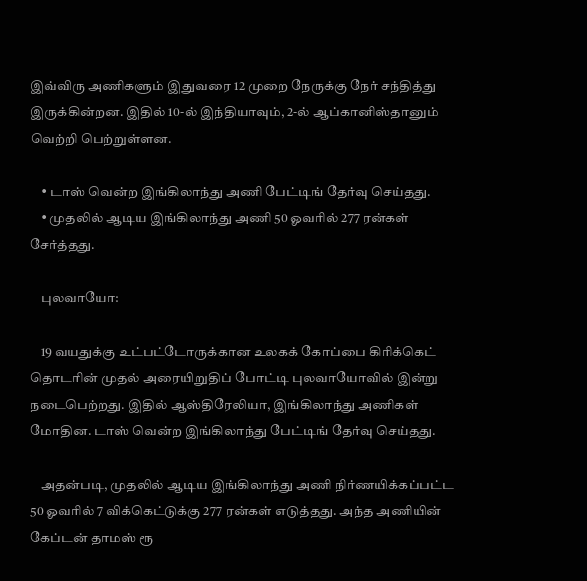இவ்விரு அணிகளும் இதுவரை 12 முறை நேருக்கு நேர் சந்தித்து இருக்கின்றன. இதில் 10-ல் இந்தியாவும், 2-ல் ஆப்கானிஸ்தானும் வெற்றி பெற்றுள்ளன.

    • டாஸ் வென்ற இங்கிலாந்து அணி பேட்டிங் தேர்வு செய்தது.
    • முதலில் ஆடிய இங்கிலாந்து அணி 50 ஓவரில் 277 ரன்கள் சேர்த்தது.

    புலவாயோ:

    19 வயதுக்கு உட்பட்டோருக்கான உலகக் கோப்பை கிரிக்கெட் தொடரின் முதல் அரையிறுதிப் போட்டி புலவாயோவில் இன்று நடைபெற்றது. இதில் ஆஸ்திரேலியா, இங்கிலாந்து அணிகள் மோதின. டாஸ் வென்ற இங்கிலாந்து பேட்டிங் தேர்வு செய்தது.

    அதன்படி, முதலில் ஆடிய இங்கிலாந்து அணி நிர்ணயிக்கப்பட்ட 50 ஓவரில் 7 விக்கெட்டுக்கு 277 ரன்கள் எடுத்தது. அந்த அணியின் கேப்டன் தாமஸ் ரூ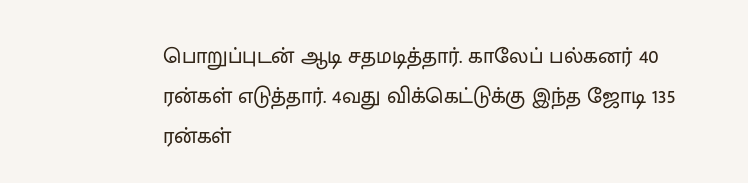பொறுப்புடன் ஆடி சதமடித்தார். காலேப் பல்கனர் 40 ரன்கள் எடுத்தார். 4வது விக்கெட்டுக்கு இந்த ஜோடி 135 ரன்கள்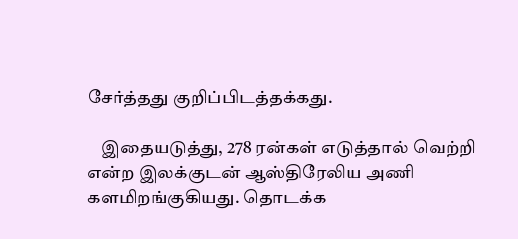சேர்த்தது குறிப்பிடத்தக்கது.

    இதையடுத்து, 278 ரன்கள் எடுத்தால் வெற்றி என்ற இலக்குடன் ஆஸ்திரேலிய அணி களமிறங்குகியது. தொடக்க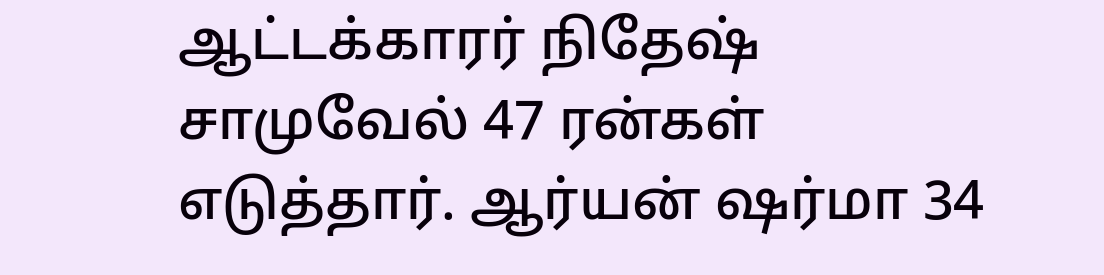ஆட்டக்காரர் நிதேஷ் சாமுவேல் 47 ரன்கள் எடுத்தார். ஆர்யன் ஷர்மா 34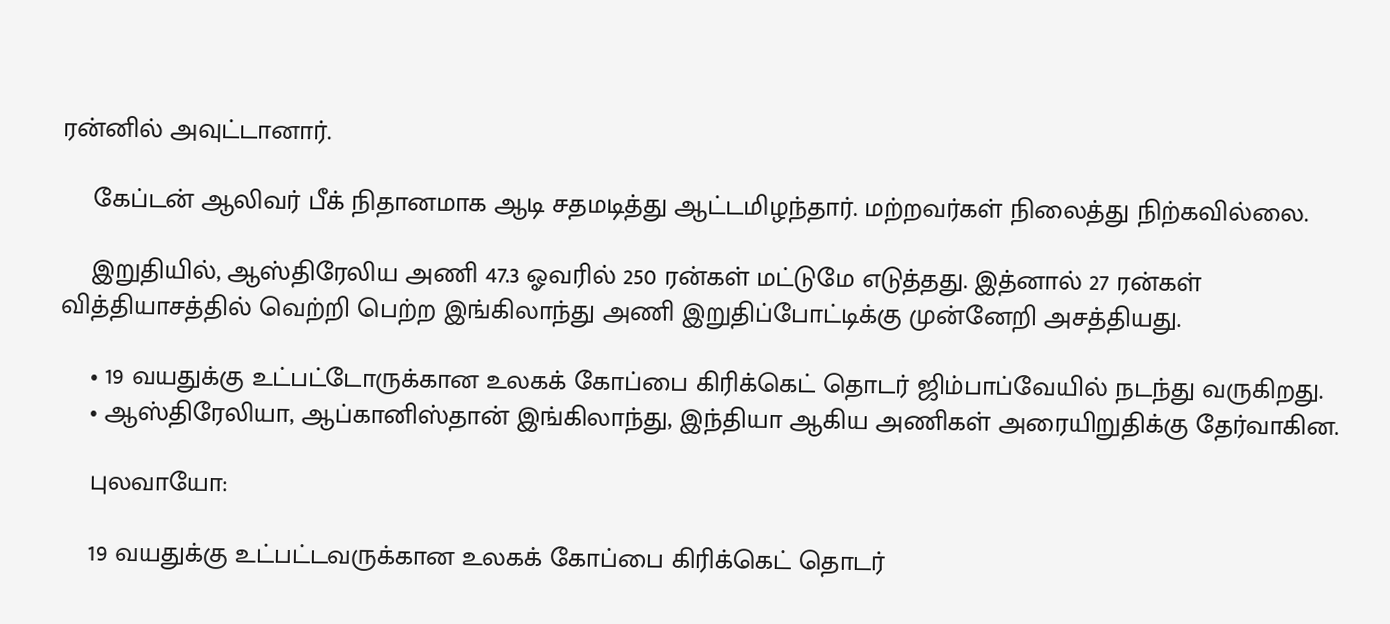ரன்னில் அவுட்டானார்.

    கேப்டன் ஆலிவர் பீக் நிதானமாக ஆடி சதமடித்து ஆட்டமிழந்தார். மற்றவர்கள் நிலைத்து நிற்கவில்லை.

    இறுதியில், ஆஸ்திரேலிய அணி 47.3 ஓவரில் 250 ரன்கள் மட்டுமே எடுத்தது. இத்னால் 27 ரன்கள் வித்தியாசத்தில் வெற்றி பெற்ற இங்கிலாந்து அணி இறுதிப்போட்டிக்கு முன்னேறி அசத்தியது.

    • 19 வயதுக்கு உட்பட்டோருக்கான உலகக் கோப்பை கிரிக்கெட் தொடர் ஜிம்பாப்வேயில் நடந்து வருகிறது.
    • ஆஸ்திரேலியா, ஆப்கானிஸ்தான் இங்கிலாந்து, இந்தியா ஆகிய அணிகள் அரையிறுதிக்கு தேர்வாகின.

    புலவாயோ:

    19 வயதுக்கு உட்பட்டவருக்கான உலகக் கோப்பை கிரிக்கெட் தொடர்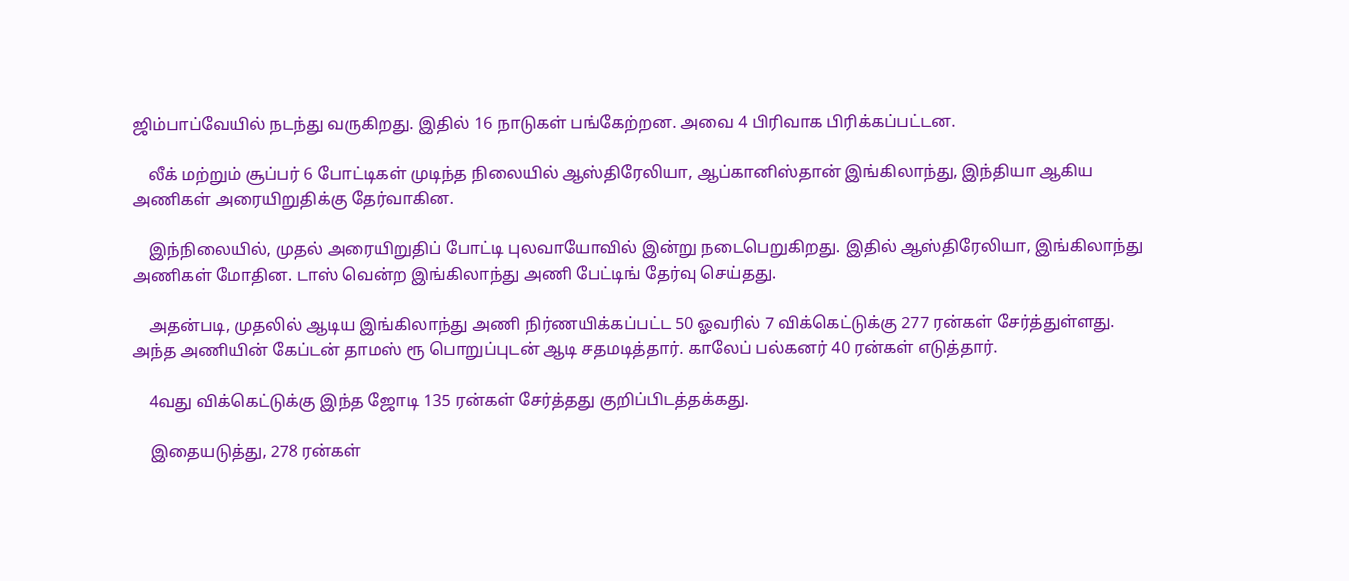ஜிம்பாப்வேயில் நடந்து வருகிறது. இதில் 16 நாடுகள் பங்கேற்றன. அவை 4 பிரிவாக பிரிக்கப்பட்டன.

    லீக் மற்றும் சூப்பர் 6 போட்டிகள் முடிந்த நிலையில் ஆஸ்திரேலியா, ஆப்கானிஸ்தான் இங்கிலாந்து, இந்தியா ஆகிய அணிகள் அரையிறுதிக்கு தேர்வாகின.

    இந்நிலையில், முதல் அரையிறுதிப் போட்டி புலவாயோவில் இன்று நடைபெறுகிறது. இதில் ஆஸ்திரேலியா, இங்கிலாந்து அணிகள் மோதின. டாஸ் வென்ற இங்கிலாந்து அணி பேட்டிங் தேர்வு செய்தது.

    அதன்படி, முதலில் ஆடிய இங்கிலாந்து அணி நிர்ணயிக்கப்பட்ட 50 ஓவரில் 7 விக்கெட்டுக்கு 277 ரன்கள் சேர்த்துள்ளது. அந்த அணியின் கேப்டன் தாமஸ் ரூ பொறுப்புடன் ஆடி சதமடித்தார். காலேப் பல்கனர் 40 ரன்கள் எடுத்தார்.

    4வது விக்கெட்டுக்கு இந்த ஜோடி 135 ரன்கள் சேர்த்தது குறிப்பிடத்தக்கது.

    இதையடுத்து, 278 ரன்கள்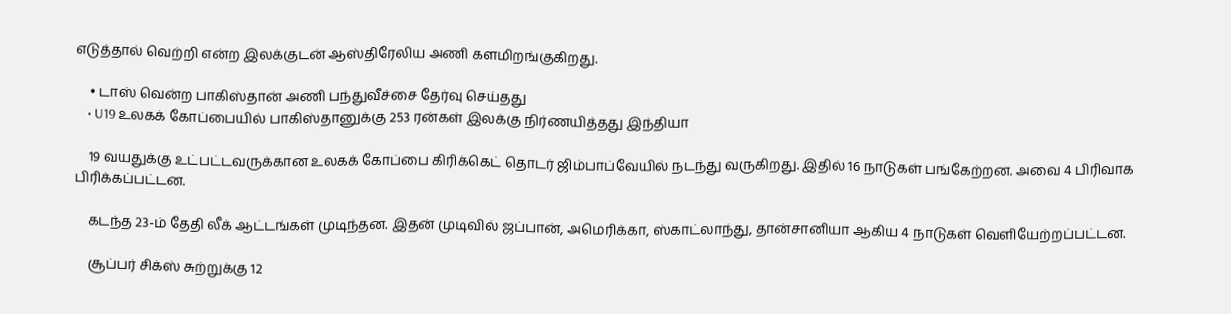எடுத்தால் வெற்றி என்ற இலக்குடன் ஆஸ்திரேலிய அணி களமிறங்குகிறது.

    • டாஸ் வென்ற பாகிஸ்தான் அணி பந்துவீச்சை தேர்வு செய்தது
    • U19 உலகக் கோப்பையில் பாகிஸ்தானுக்கு 253 ரன்கள் இலக்கு நிர்ணயித்தது இந்தியா

    19 வயதுக்கு உட்பட்டவருக்கான உலகக் கோப்பை கிரிக்கெட் தொடர் ஜிம்பாப்வேயில் நடந்து வருகிறது. இதில் 16 நாடுகள் பங்கேற்றன. அவை 4 பிரிவாக பிரிக்கப்பட்டன.

    கடந்த 23-ம் தேதி லீக் ஆட்டங்கள் முடிந்தன. இதன் முடிவில் ஜப்பான், அமெரிக்கா, ஸ்காட்லாந்து, தான்சானியா ஆகிய 4 நாடுகள் வெளியேற்றப்பட்டன.

    சூப்பர் சிக்ஸ் சுற்றுக்கு 12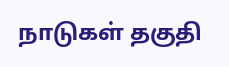நாடுகள் தகுதி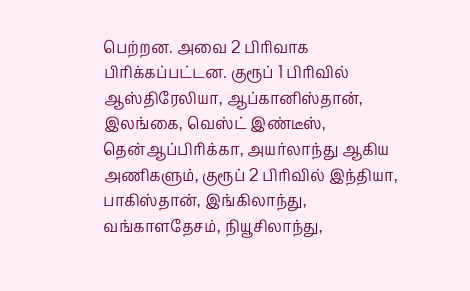பெற்றன. அவை 2 பிரிவாக பிரிக்கப்பட்டன. குரூப் 1 பிரிவில் ஆஸ்திரேலியா, ஆப்கானிஸ்தான், இலங்கை, வெஸ்ட் இண்டீஸ், தென்ஆப்பிரிக்கா, அயர்லாந்து ஆகிய அணிகளும், குரூப் 2 பிரிவில் இந்தியா, பாகிஸ்தான், இங்கிலாந்து, வங்காளதேசம், நியூசிலாந்து,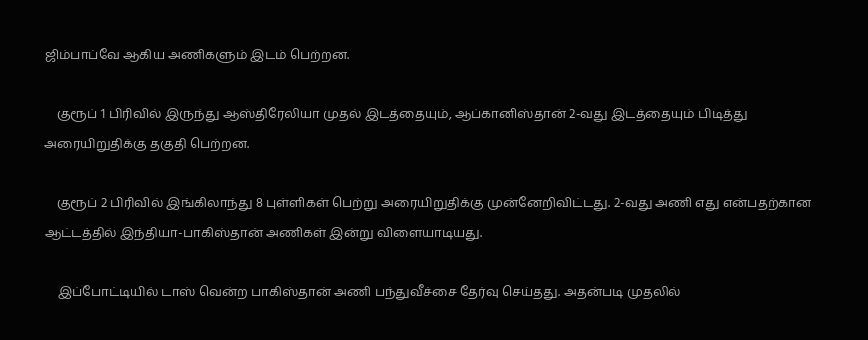ஜிம்பாப்வே ஆகிய அணிகளும் இடம் பெற்றன.

    குரூப் 1 பிரிவில் இருந்து ஆஸ்திரேலியா முதல் இடத்தையும், ஆப்கானிஸ்தான் 2-வது இடத்தையும் பிடித்து அரையிறுதிக்கு தகுதி பெற்றன.

    குரூப் 2 பிரிவில் இங்கிலாந்து 8 புள்ளிகள் பெற்று அரையிறுதிக்கு முன்னேறிவிட்டது. 2-வது அணி எது என்பதற்கான ஆட்டத்தில் இந்தியா-பாகிஸ்தான் அணிகள் இன்று விளையாடியது.

    இப்போட்டியில் டாஸ் வென்ற பாகிஸ்தான் அணி பந்துவீச்சை தேர்வு செய்தது. அதன்படி முதலில்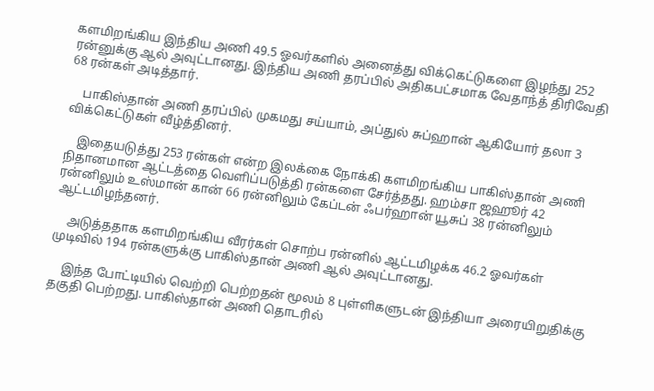களமிறங்கிய இந்திய அணி 49.5 ஓவர்களில் அனைத்து விக்கெட்டுகளை இழந்து 252 ரன்னுக்கு ஆல் அவுட்டானது. இந்திய அணி தரப்பில் அதிகபட்சமாக வேதாந்த் திரிவேதி 68 ரன்கள் அடித்தார்.

    பாகிஸ்தான் அணி தரப்பில் முகமது சய்யாம், அப்துல் சுப்ஹான் ஆகியோர் தலா 3 விக்கெட்டுகள் வீழ்த்தினர்.

    இதையடுத்து 253 ரன்கள் என்ற இலக்கை நோக்கி களமிறங்கிய பாகிஸ்தான் அணி நிதானமான ஆட்டத்தை வெளிப்படுத்தி ரன்களை சேர்த்தது. ஹம்சா ஜஹூர் 42 ரன்னிலும் உஸ்மான் கான் 66 ரன்னிலும் கேப்டன் ஃபர்ஹான் யூசுப் 38 ரன்னிலும் ஆட்டமிழந்தனர்.

    அடுத்ததாக களமிறங்கிய வீரர்கள் சொற்ப ரன்னில் ஆட்டமிழக்க 46.2 ஓவர்கள் முடிவில் 194 ரன்களுக்கு பாகிஸ்தான் அணி ஆல் அவுட்டானது.

    இந்த போட்டியில் வெற்றி பெற்றதன் மூலம் 8 புள்ளிகளுடன் இந்தியா அரையிறுதிக்கு தகுதி பெற்றது. பாகிஸ்தான் அணி தொடரில்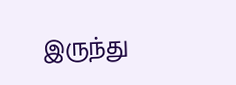இருந்து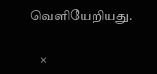வெளியேறியது.

    ×